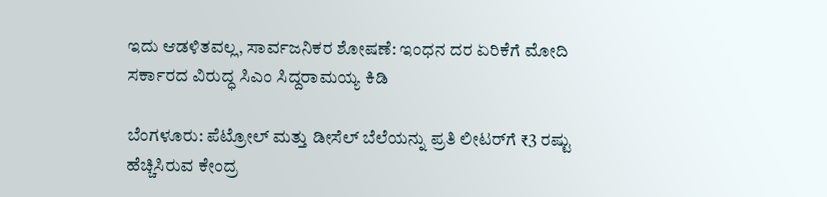ಇದು ಆಡಳಿತವಲ್ಲ, ಸಾರ್ವಜನಿಕರ ಶೋಷಣೆ: ಇಂಧನ ದರ ಏರಿಕೆಗೆ ಮೋದಿ ಸರ್ಕಾರದ ವಿರುದ್ಧ ಸಿಎಂ ಸಿದ್ದರಾಮಯ್ಯ ಕಿಡಿ

ಬೆಂಗಳೂರು: ಪೆಟ್ರೋಲ್ ಮತ್ತು ಡೀಸೆಲ್ ಬೆಲೆಯನ್ನು ಪ್ರತಿ ಲೀಟರ್‌ಗೆ ₹3 ರಷ್ಟು ಹೆಚ್ಚಿಸಿರುವ ಕೇಂದ್ರ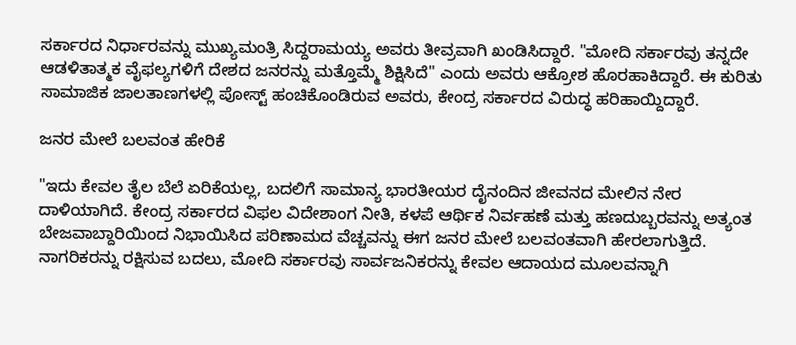ಸರ್ಕಾರದ ನಿರ್ಧಾರವನ್ನು ಮುಖ್ಯಮಂತ್ರಿ ಸಿದ್ದರಾಮಯ್ಯ ಅವರು ತೀವ್ರವಾಗಿ ಖಂಡಿಸಿದ್ದಾರೆ. "ಮೋದಿ ಸರ್ಕಾರವು ತನ್ನದೇ ಆಡಳಿತಾತ್ಮಕ ವೈಫಲ್ಯಗಳಿಗೆ ದೇಶದ ಜನರನ್ನು ಮತ್ತೊಮ್ಮೆ ಶಿಕ್ಷಿಸಿದೆ" ಎಂದು ಅವರು ಆಕ್ರೋಶ ಹೊರಹಾಕಿದ್ದಾರೆ. ಈ ಕುರಿತು ಸಾಮಾಜಿಕ ಜಾಲತಾಣಗಳಲ್ಲಿ ಪೋಸ್ಟ್‌ ಹಂಚಿಕೊಂಡಿರುವ ಅವರು, ಕೇಂದ್ರ ಸರ್ಕಾರದ ವಿರುದ್ಧ ಹರಿಹಾಯ್ದಿದ್ದಾರೆ.

ಜನರ ಮೇಲೆ ಬಲವಂತ ಹೇರಿಕೆ

"ಇದು ಕೇವಲ ತೈಲ ಬೆಲೆ ಏರಿಕೆಯಲ್ಲ, ಬದಲಿಗೆ ಸಾಮಾನ್ಯ ಭಾರತೀಯರ ದೈನಂದಿನ ಜೀವನದ ಮೇಲಿನ ನೇರ ದಾಳಿಯಾಗಿದೆ. ಕೇಂದ್ರ ಸರ್ಕಾರದ ವಿಫಲ ವಿದೇಶಾಂಗ ನೀತಿ, ಕಳಪೆ ಆರ್ಥಿಕ ನಿರ್ವಹಣೆ ಮತ್ತು ಹಣದುಬ್ಬರವನ್ನು ಅತ್ಯಂತ ಬೇಜವಾಬ್ದಾರಿಯಿಂದ ನಿಭಾಯಿಸಿದ ಪರಿಣಾಮದ ವೆಚ್ಚವನ್ನು ಈಗ ಜನರ ಮೇಲೆ ಬಲವಂತವಾಗಿ ಹೇರಲಾಗುತ್ತಿದೆ. ನಾಗರಿಕರನ್ನು ರಕ್ಷಿಸುವ ಬದಲು, ಮೋದಿ ಸರ್ಕಾರವು ಸಾರ್ವಜನಿಕರನ್ನು ಕೇವಲ ಆದಾಯದ ಮೂಲವನ್ನಾಗಿ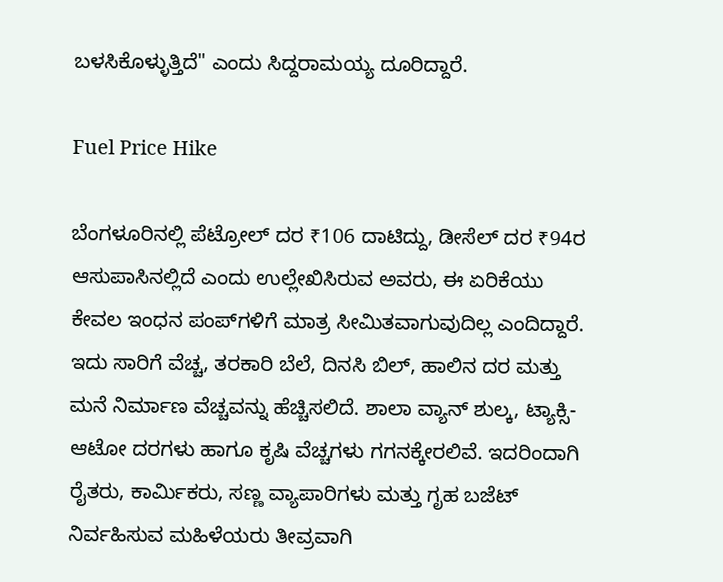ಬಳಸಿಕೊಳ್ಳುತ್ತಿದೆ" ಎಂದು ಸಿದ್ದರಾಮಯ್ಯ ದೂರಿದ್ದಾರೆ.

Fuel Price Hike

ಬೆಂಗಳೂರಿನಲ್ಲಿ ಪೆಟ್ರೋಲ್ ದರ ₹106 ದಾಟಿದ್ದು, ಡೀಸೆಲ್ ದರ ₹94ರ ಆಸುಪಾಸಿನಲ್ಲಿದೆ ಎಂದು ಉಲ್ಲೇಖಿಸಿರುವ ಅವರು, ಈ ಏರಿಕೆಯು ಕೇವಲ ಇಂಧನ ಪಂಪ್‌ಗಳಿಗೆ ಮಾತ್ರ ಸೀಮಿತವಾಗುವುದಿಲ್ಲ ಎಂದಿದ್ದಾರೆ. ಇದು ಸಾರಿಗೆ ವೆಚ್ಚ, ತರಕಾರಿ ಬೆಲೆ, ದಿನಸಿ ಬಿಲ್, ಹಾಲಿನ ದರ ಮತ್ತು ಮನೆ ನಿರ್ಮಾಣ ವೆಚ್ಚವನ್ನು ಹೆಚ್ಚಿಸಲಿದೆ. ಶಾಲಾ ವ್ಯಾನ್ ಶುಲ್ಕ, ಟ್ಯಾಕ್ಸಿ-ಆಟೋ ದರಗಳು ಹಾಗೂ ಕೃಷಿ ವೆಚ್ಚಗಳು ಗಗನಕ್ಕೇರಲಿವೆ. ಇದರಿಂದಾಗಿ ರೈತರು, ಕಾರ್ಮಿಕರು, ಸಣ್ಣ ವ್ಯಾಪಾರಿಗಳು ಮತ್ತು ಗೃಹ ಬಜೆಟ್ ನಿರ್ವಹಿಸುವ ಮಹಿಳೆಯರು ತೀವ್ರವಾಗಿ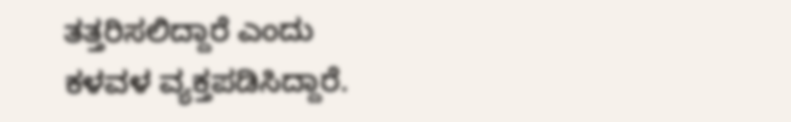ತತ್ತರಿಸಲಿದ್ದಾರೆ ಎಂದು ಕಳವಳ ವ್ಯಕ್ತಪಡಿಸಿದ್ದಾರೆ.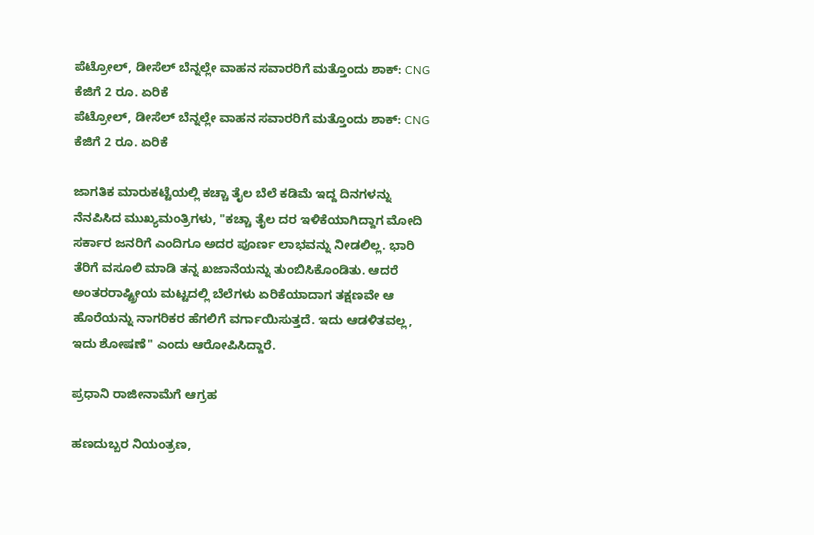ಪೆಟ್ರೋಲ್, ಡೀಸೆಲ್ ಬೆನ್ನಲ್ಲೇ ವಾಹನ ಸವಾರರಿಗೆ ಮತ್ತೊಂದು ಶಾಕ್: CNG ಕೆಜಿಗೆ 2 ರೂ. ಏರಿಕೆ
ಪೆಟ್ರೋಲ್, ಡೀಸೆಲ್ ಬೆನ್ನಲ್ಲೇ ವಾಹನ ಸವಾರರಿಗೆ ಮತ್ತೊಂದು ಶಾಕ್: CNG ಕೆಜಿಗೆ 2 ರೂ. ಏರಿಕೆ

ಜಾಗತಿಕ ಮಾರುಕಟ್ಟೆಯಲ್ಲಿ ಕಚ್ಚಾ ತೈಲ ಬೆಲೆ ಕಡಿಮೆ ಇದ್ದ ದಿನಗಳನ್ನು ನೆನಪಿಸಿದ ಮುಖ್ಯಮಂತ್ರಿಗಳು, "ಕಚ್ಚಾ ತೈಲ ದರ ಇಳಿಕೆಯಾಗಿದ್ದಾಗ ಮೋದಿ ಸರ್ಕಾರ ಜನರಿಗೆ ಎಂದಿಗೂ ಅದರ ಪೂರ್ಣ ಲಾಭವನ್ನು ನೀಡಲಿಲ್ಲ. ಭಾರಿ ತೆರಿಗೆ ವಸೂಲಿ ಮಾಡಿ ತನ್ನ ಖಜಾನೆಯನ್ನು ತುಂಬಿಸಿಕೊಂಡಿತು. ಆದರೆ ಅಂತರರಾಷ್ಟ್ರೀಯ ಮಟ್ಟದಲ್ಲಿ ಬೆಲೆಗಳು ಏರಿಕೆಯಾದಾಗ ತಕ್ಷಣವೇ ಆ ಹೊರೆಯನ್ನು ನಾಗರಿಕರ ಹೆಗಲಿಗೆ ವರ್ಗಾಯಿಸುತ್ತದೆ. ಇದು ಆಡಳಿತವಲ್ಲ, ಇದು ಶೋಷಣೆ" ಎಂದು ಆರೋಪಿಸಿದ್ದಾರೆ.

ಪ್ರಧಾನಿ ರಾಜೀನಾಮೆಗೆ ಆಗ್ರಹ

ಹಣದುಬ್ಬರ ನಿಯಂತ್ರಣ,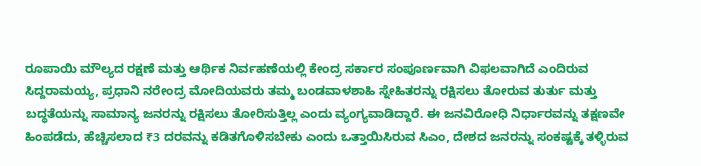ರೂಪಾಯಿ ಮೌಲ್ಯದ ರಕ್ಷಣೆ ಮತ್ತು ಆರ್ಥಿಕ ನಿರ್ವಹಣೆಯಲ್ಲಿ ಕೇಂದ್ರ ಸರ್ಕಾರ ಸಂಪೂರ್ಣವಾಗಿ ವಿಫಲವಾಗಿದೆ ಎಂದಿರುವ ಸಿದ್ದರಾಮಯ್ಯ, ಪ್ರಧಾನಿ ನರೇಂದ್ರ ಮೋದಿಯವರು ತಮ್ಮ ಬಂಡವಾಳಶಾಹಿ ಸ್ನೇಹಿತರನ್ನು ರಕ್ಷಿಸಲು ತೋರುವ ತುರ್ತು ಮತ್ತು ಬದ್ಧತೆಯನ್ನು ಸಾಮಾನ್ಯ ಜನರನ್ನು ರಕ್ಷಿಸಲು ತೋರಿಸುತ್ತಿಲ್ಲ ಎಂದು ವ್ಯಂಗ್ಯವಾಡಿದ್ದಾರೆ. ಈ ಜನವಿರೋಧಿ ನಿರ್ಧಾರವನ್ನು ತಕ್ಷಣವೇ ಹಿಂಪಡೆದು, ಹೆಚ್ಚಿಸಲಾದ ₹3 ದರವನ್ನು ಕಡಿತಗೊಳಿಸಬೇಕು ಎಂದು ಒತ್ತಾಯಿಸಿರುವ ಸಿಎಂ, ದೇಶದ ಜನರನ್ನು ಸಂಕಷ್ಟಕ್ಕೆ ತಳ್ಳಿರುವ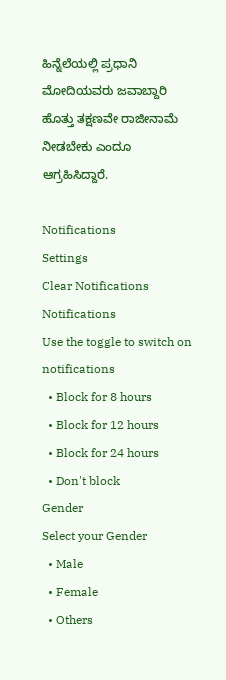ಹಿನ್ನೆಲೆಯಲ್ಲಿ ಪ್ರಧಾನಿ ಮೋದಿಯವರು ಜವಾಬ್ದಾರಿ ಹೊತ್ತು ತಕ್ಷಣವೇ ರಾಜೀನಾಮೆ ನೀಡಬೇಕು ಎಂದೂ ಆಗ್ರಹಿಸಿದ್ದಾರೆ.

Notifications
Settings
Clear Notifications
Notifications
Use the toggle to switch on notifications
  • Block for 8 hours
  • Block for 12 hours
  • Block for 24 hours
  • Don't block
Gender
Select your Gender
  • Male
  • Female
  • Others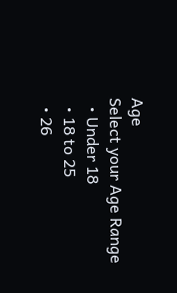Age
Select your Age Range
  • Under 18
  • 18 to 25
  • 26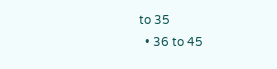to 35
  • 36 to 45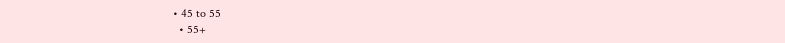• 45 to 55
  • 55+